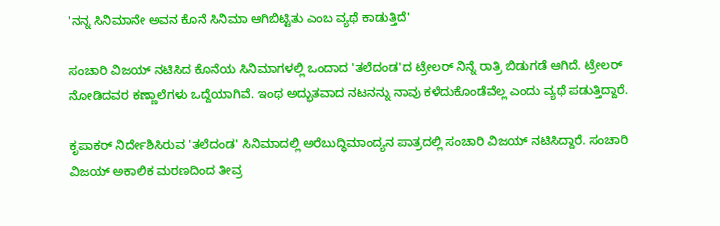'ನನ್ನ ಸಿನಿಮಾನೇ ಅವನ ಕೊನೆ ಸಿನಿಮಾ ಆಗಿಬಿಟ್ಟಿತು ಎಂಬ ವ್ಯಥೆ ಕಾಡುತ್ತಿದೆ'

ಸಂಚಾರಿ ವಿಜಯ್ ನಟಿಸಿದ ಕೊನೆಯ ಸಿನಿಮಾಗಳಲ್ಲಿ ಒಂದಾದ 'ತಲೆದಂಡ'ದ ಟ್ರೇಲರ್ ನಿನ್ನೆ ರಾತ್ರಿ ಬಿಡುಗಡೆ ಆಗಿದೆ. ಟ್ರೇಲರ್ ನೋಡಿದವರ ಕಣ್ಣಾಲೆಗಳು ಒದ್ದೆಯಾಗಿವೆ. ಇಂಥ ಅದ್ಭುತವಾದ ನಟನನ್ನು ನಾವು ಕಳೆದುಕೊಂಡೆವೆಲ್ಲ ಎಂದು ವ್ಯಥೆ ಪಡುತ್ತಿದ್ದಾರೆ.

ಕೃಪಾಕರ್ ನಿರ್ದೇಶಿಸಿರುವ 'ತಲೆದಂಡ' ಸಿನಿಮಾದಲ್ಲಿ ಅರೆಬುದ್ಧಿಮಾಂದ್ಯನ ಪಾತ್ರದಲ್ಲಿ ಸಂಚಾರಿ ವಿಜಯ್ ನಟಿಸಿದ್ದಾರೆ. ಸಂಚಾರಿ ವಿಜಯ್ ಅಕಾಲಿಕ ಮರಣದಿಂದ ತೀವ್ರ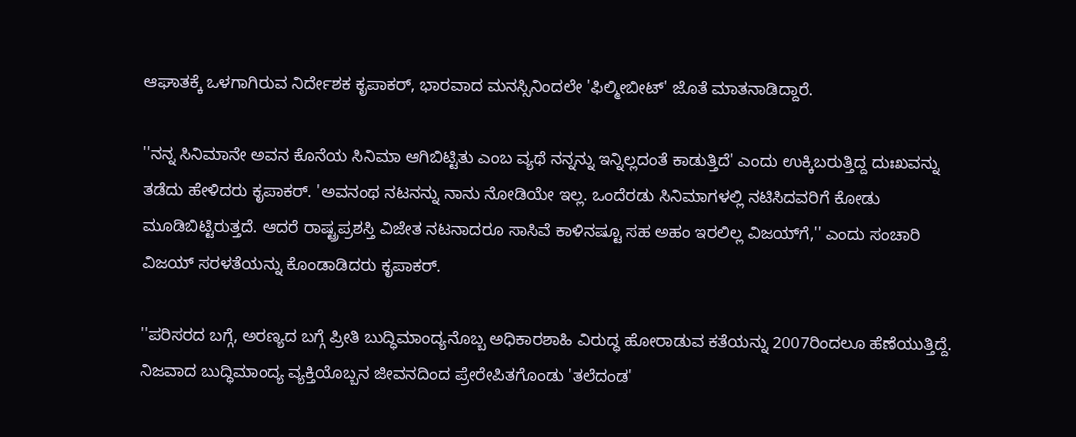ಆಘಾತಕ್ಕೆ ಒಳಗಾಗಿರುವ ನಿರ್ದೇಶಕ ಕೃಪಾಕರ್, ಭಾರವಾದ ಮನಸ್ಸಿನಿಂದಲೇ 'ಫಿಲ್ಮೀಬೀಟ್' ಜೊತೆ ಮಾತನಾಡಿದ್ದಾರೆ.

''ನನ್ನ ಸಿನಿಮಾನೇ ಅವನ ಕೊನೆಯ ಸಿನಿಮಾ ಆಗಿಬಿಟ್ಟಿತು ಎಂಬ ವ್ಯಥೆ ನನ್ನನ್ನು ಇನ್ನಿಲ್ಲದಂತೆ ಕಾಡುತ್ತಿದೆ' ಎಂದು ಉಕ್ಕಿಬರುತ್ತಿದ್ದ ದುಃಖವನ್ನು ತಡೆದು ಹೇಳಿದರು ಕೃಪಾಕರ್. 'ಅವನಂಥ ನಟನನ್ನು ನಾನು ನೋಡಿಯೇ ಇಲ್ಲ. ಒಂದೆರಡು ಸಿನಿಮಾಗಳಲ್ಲಿ ನಟಿಸಿದವರಿಗೆ ಕೋಡು ಮೂಡಿಬಿಟ್ಟಿರುತ್ತದೆ. ಆದರೆ ರಾಷ್ಟ್ರಪ್ರಶಸ್ತಿ ವಿಜೇತ ನಟನಾದರೂ ಸಾಸಿವೆ ಕಾಳಿನಷ್ಟೂ ಸಹ ಅಹಂ ಇರಲಿಲ್ಲ ವಿಜಯ್‌ಗೆ,'' ಎಂದು ಸಂಚಾರಿ ವಿಜಯ್ ಸರಳತೆಯನ್ನು ಕೊಂಡಾಡಿದರು ಕೃಪಾಕರ್.

''ಪರಿಸರದ ಬಗ್ಗೆ, ಅರಣ್ಯದ ಬಗ್ಗೆ ಪ್ರೀತಿ ಬುದ್ಧಿಮಾಂದ್ಯನೊಬ್ಬ ಅಧಿಕಾರಶಾಹಿ ವಿರುದ್ಧ ಹೋರಾಡುವ ಕತೆಯನ್ನು 2007ರಿಂದಲೂ ಹೆಣೆಯುತ್ತಿದ್ದೆ. ನಿಜವಾದ ಬುದ್ಧಿಮಾಂದ್ಯ ವ್ಯಕ್ತಿಯೊಬ್ಬನ ಜೀವನದಿಂದ ಪ್ರೇರೇಪಿತಗೊಂಡು 'ತಲೆದಂಡ'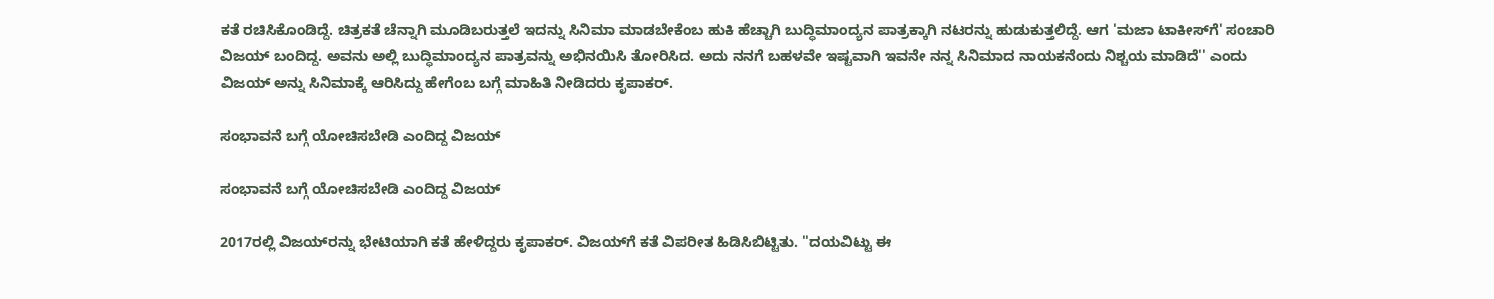ಕತೆ ರಚಿಸಿಕೊಂಡಿದ್ದೆ. ಚಿತ್ರಕತೆ ಚೆನ್ನಾಗಿ ಮೂಡಿಬರುತ್ತಲೆ ಇದನ್ನು ಸಿನಿಮಾ ಮಾಡಬೇಕೆಂಬ ಹುಕಿ ಹೆಚ್ಚಾಗಿ ಬುದ್ಧಿಮಾಂದ್ಯನ ಪಾತ್ರಕ್ಕಾಗಿ ನಟರನ್ನು ಹುಡುಕುತ್ತಲಿದ್ದೆ. ಆಗ 'ಮಜಾ ಟಾಕೀಸ್‌ಗೆ' ಸಂಚಾರಿ ವಿಜಯ್‌ ಬಂದಿದ್ದ. ಅವನು ಅಲ್ಲಿ ಬುದ್ಧಿಮಾಂದ್ಯನ ಪಾತ್ರವನ್ನು ಅಭಿನಯಿಸಿ ತೋರಿಸಿದ. ಅದು ನನಗೆ ಬಹಳವೇ ಇಷ್ಟವಾಗಿ ಇವನೇ ನನ್ನ ಸಿನಿಮಾದ ನಾಯಕನೆಂದು ನಿಶ್ಚಯ ಮಾಡಿದೆ'' ಎಂದು ವಿಜಯ್‌ ಅನ್ನು ಸಿನಿಮಾಕ್ಕೆ ಆರಿಸಿದ್ದು ಹೇಗೆಂಬ ಬಗ್ಗೆ ಮಾಹಿತಿ ನೀಡಿದರು ಕೃಪಾಕರ್.

ಸಂಭಾವನೆ ಬಗ್ಗೆ ಯೋಚಿಸಬೇಡಿ ಎಂದಿದ್ದ ವಿಜಯ್

ಸಂಭಾವನೆ ಬಗ್ಗೆ ಯೋಚಿಸಬೇಡಿ ಎಂದಿದ್ದ ವಿಜಯ್

2017ರಲ್ಲಿ ವಿಜಯ್‌ರನ್ನು ಭೇಟಿಯಾಗಿ ಕತೆ ಹೇಳಿದ್ದರು ಕೃಪಾಕರ್. ವಿಜಯ್‌ಗೆ ಕತೆ ವಿಪರೀತ ಹಿಡಿಸಿಬಿಟ್ಟಿತು. ''ದಯವಿಟ್ಟು ಈ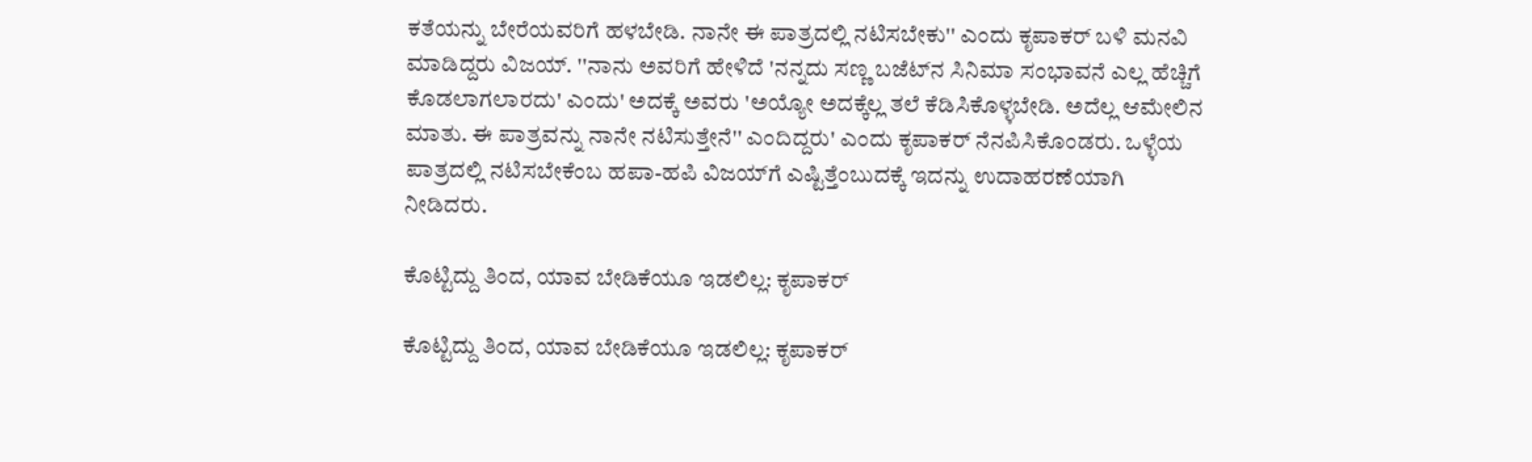ಕತೆಯನ್ನು ಬೇರೆಯವರಿಗೆ ಹಳಬೇಡಿ. ನಾನೇ ಈ ಪಾತ್ರದಲ್ಲಿ ನಟಿಸಬೇಕು'' ಎಂದು ಕೃಪಾಕರ್‌ ಬಳಿ ಮನವಿ ಮಾಡಿದ್ದರು ವಿಜಯ್. ''ನಾನು ಅವರಿಗೆ ಹೇಳಿದೆ 'ನನ್ನದು ಸಣ್ಣ ಬಜೆಟ್‌ನ ಸಿನಿಮಾ ಸಂಭಾವನೆ ಎಲ್ಲ ಹೆಚ್ಚಿಗೆ ಕೊಡಲಾಗಲಾರದು' ಎಂದು' ಅದಕ್ಕೆ ಅವರು 'ಅಯ್ಯೋ ಅದಕ್ಕೆಲ್ಲ ತಲೆ ಕೆಡಿಸಿಕೊಳ್ಳಬೇಡಿ. ಅದೆಲ್ಲ ಆಮೇಲಿನ ಮಾತು. ಈ ಪಾತ್ರವನ್ನು ನಾನೇ ನಟಿಸುತ್ತೇನೆ'' ಎಂದಿದ್ದರು' ಎಂದು ಕೃಪಾಕರ್ ನೆನಪಿಸಿಕೊಂಡರು. ಒಳ್ಳೆಯ ಪಾತ್ರದಲ್ಲಿ ನಟಿಸಬೇಕೆಂಬ ಹಪಾ-ಹಪಿ ವಿಜಯ್‌ಗೆ ಎಷ್ಟಿತ್ತೆಂಬುದಕ್ಕೆ ಇದನ್ನು ಉದಾಹರಣೆಯಾಗಿ ನೀಡಿದರು.

ಕೊಟ್ಟಿದ್ದು ತಿಂದ, ಯಾವ ಬೇಡಿಕೆಯೂ ಇಡಲಿಲ್ಲ: ಕೃಪಾಕರ್

ಕೊಟ್ಟಿದ್ದು ತಿಂದ, ಯಾವ ಬೇಡಿಕೆಯೂ ಇಡಲಿಲ್ಲ: ಕೃಪಾಕರ್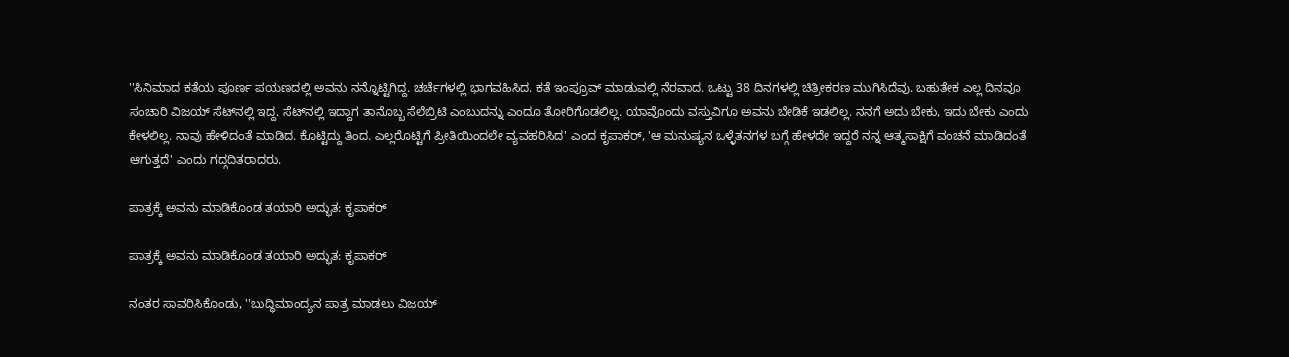''ಸಿನಿಮಾದ ಕತೆಯ ಪೂರ್ಣ ಪಯಣದಲ್ಲಿ ಅವನು ನನ್ನೊಟ್ಟಿಗಿದ್ದ. ಚರ್ಚೆಗಳಲ್ಲಿ ಭಾಗವಹಿಸಿದ. ಕತೆ ಇಂಪ್ರೂವ್ ಮಾಡುವಲ್ಲಿ ನೆರವಾದ. ಒಟ್ಟು 38 ದಿನಗಳಲ್ಲಿ ಚಿತ್ರೀಕರಣ ಮುಗಿಸಿದೆವು. ಬಹುತೇಕ ಎಲ್ಲ ದಿನವೂ ಸಂಚಾರಿ ವಿಜಯ್ ಸೆಟ್‌ನಲ್ಲಿ ಇದ್ದ. ಸೆಟ್‌ನಲ್ಲಿ ಇದ್ದಾಗ ತಾನೊಬ್ಬ ಸೆಲೆಬ್ರಿಟಿ ಎಂಬುದನ್ನು ಎಂದೂ ತೋರಿಗೊಡಲಿಲ್ಲ. ಯಾವೊಂದು ವಸ್ತುವಿಗೂ ಅವನು ಬೇಡಿಕೆ ಇಡಲಿಲ್ಲ. ನನಗೆ ಅದು ಬೇಕು, ಇದು ಬೇಕು ಎಂದು ಕೇಳಲಿಲ್ಲ. ನಾವು ಹೇಳಿದಂತೆ ಮಾಡಿದ. ಕೊಟ್ಟಿದ್ದು ತಿಂದ. ಎಲ್ಲರೊಟ್ಟಿಗೆ ಪ್ರೀತಿಯಿಂದಲೇ ವ್ಯವಹರಿಸಿದ' ಎಂದ ಕೃಪಾಕರ್, 'ಆ ಮನುಷ್ಯನ ಒಳ್ಳೆತನಗಳ ಬಗ್ಗೆ ಹೇಳದೇ ಇದ್ದರೆ ನನ್ನ ಆತ್ಮಸಾಕ್ಷಿಗೆ ವಂಚನೆ ಮಾಡಿದಂತೆ ಆಗುತ್ತದೆ' ಎಂದು ಗದ್ಗದಿತರಾದರು.

ಪಾತ್ರಕ್ಕೆ ಅವನು ಮಾಡಿಕೊಂಡ ತಯಾರಿ ಅದ್ಭುತ: ಕೃಪಾಕರ್

ಪಾತ್ರಕ್ಕೆ ಅವನು ಮಾಡಿಕೊಂಡ ತಯಾರಿ ಅದ್ಭುತ: ಕೃಪಾಕರ್

ನಂತರ ಸಾವರಿಸಿಕೊಂಡು, ''ಬುದ್ಧಿಮಾಂದ್ಯನ ಪಾತ್ರ ಮಾಡಲು ವಿಜಯ್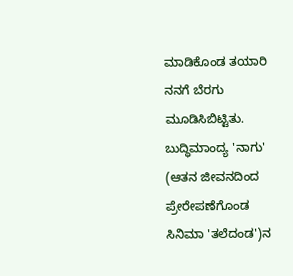ಮಾಡಿಕೊಂಡ ತಯಾರಿ ನನಗೆ ಬೆರಗು ಮೂಡಿಸಿಬಿಟ್ಟಿತು. ಬುದ್ಧಿಮಾಂದ್ಯ 'ನಾಗು' (ಆತನ ಜೀವನದಿಂದ ಪ್ರೇರೇಪಣೆಗೊಂಡ ಸಿನಿಮಾ 'ತಲೆದಂಡ')ನ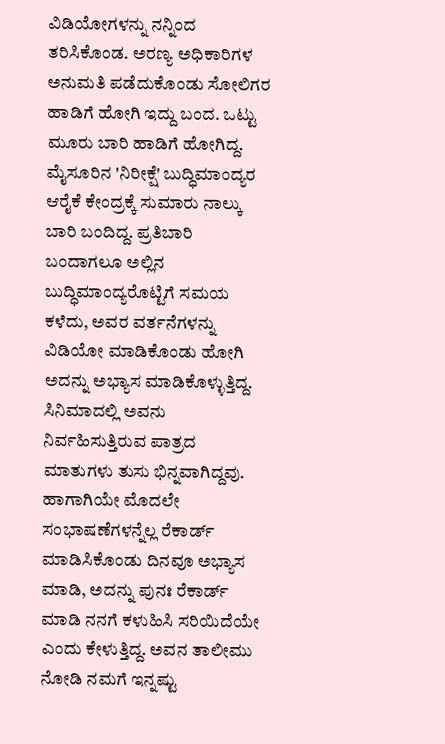ವಿಡಿಯೋಗಳನ್ನು ನನ್ನಿಂದ ತರಿಸಿಕೊಂಡ. ಅರಣ್ಯ ಅಧಿಕಾರಿಗಳ ಅನುಮತಿ ಪಡೆದುಕೊಂಡು ಸೋಲಿಗರ ಹಾಡಿಗೆ ಹೋಗಿ ಇದ್ದು ಬಂದ. ಒಟ್ಟು ಮೂರು ಬಾರಿ ಹಾಡಿಗೆ ಹೋಗಿದ್ದ. ಮೈಸೂರಿನ 'ನಿರೀಕ್ಷೆ' ಬುದ್ಧಿಮಾಂದ್ಯರ ಆರೈಕೆ ಕೇಂದ್ರಕ್ಕೆ ಸುಮಾರು ನಾಲ್ಕು ಬಾರಿ ಬಂದಿದ್ದ. ಪ್ರತಿಬಾರಿ ಬಂದಾಗಲೂ ಅಲ್ಲಿನ ಬುದ್ಧಿಮಾಂದ್ಯರೊಟ್ಟಿಗೆ ಸಮಯ ಕಳೆದು, ಅವರ ವರ್ತನೆಗಳನ್ನು ವಿಡಿಯೋ ಮಾಡಿಕೊಂಡು ಹೋಗಿ ಅದನ್ನು ಅಭ್ಯಾಸ ಮಾಡಿಕೊಳ್ಳುತ್ತಿದ್ದ. ಸಿನಿಮಾದಲ್ಲಿ ಅವನು ನಿರ್ವಹಿಸುತ್ತಿರುವ ಪಾತ್ರದ ಮಾತುಗಳು ತುಸು ಭಿನ್ನವಾಗಿದ್ದವು. ಹಾಗಾಗಿಯೇ ಮೊದಲೇ ಸಂಭಾಷಣೆಗಳನ್ನೆಲ್ಲ ರೆಕಾರ್ಡ್ ಮಾಡಿಸಿಕೊಂಡು ದಿನವೂ ಅಭ್ಯಾಸ ಮಾಡಿ, ಅದನ್ನು ಪುನಃ ರೆಕಾರ್ಡ್ ಮಾಡಿ ನನಗೆ ಕಳುಹಿಸಿ ಸರಿಯಿದೆಯೇ ಎಂದು ಕೇಳುತ್ತಿದ್ದ. ಅವನ ತಾಲೀಮು ನೋಡಿ ನಮಗೆ ಇನ್ನಷ್ಟು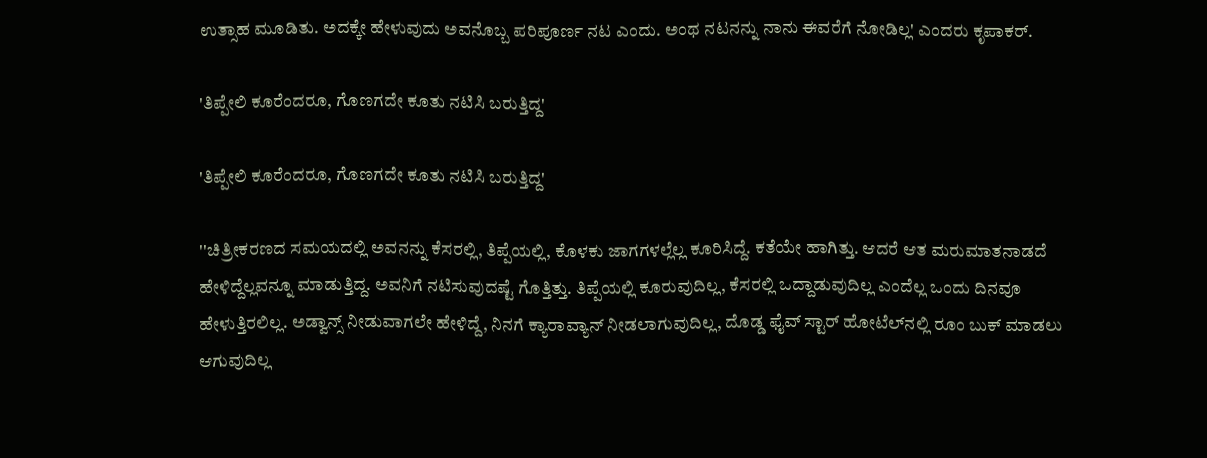ಉತ್ಸಾಹ ಮೂಡಿತು. ಅದಕ್ಕೇ ಹೇಳುವುದು ಅವನೊಬ್ಬ ಪರಿಪೂರ್ಣ ನಟ ಎಂದು. ಅಂಥ ನಟನನ್ನು ನಾನು ಈವರೆಗೆ ನೋಡಿಲ್ಲ' ಎಂದರು ಕೃಪಾಕರ್.

'ತಿಪ್ಪೇಲಿ ಕೂರೆಂದರೂ, ಗೊಣಗದೇ ಕೂತು ನಟಿಸಿ ಬರುತ್ತಿದ್ದ'

'ತಿಪ್ಪೇಲಿ ಕೂರೆಂದರೂ, ಗೊಣಗದೇ ಕೂತು ನಟಿಸಿ ಬರುತ್ತಿದ್ದ'

''ಚಿತ್ರೀಕರಣದ ಸಮಯದಲ್ಲಿ ಅವನನ್ನು ಕೆಸರಲ್ಲಿ, ತಿಪ್ಪೆಯಲ್ಲಿ, ಕೊಳಕು ಜಾಗಗಳಲ್ಲೆಲ್ಲ ಕೂರಿಸಿದ್ದೆ. ಕತೆಯೇ ಹಾಗಿತ್ತು. ಆದರೆ ಆತ ಮರುಮಾತನಾಡದೆ ಹೇಳಿದ್ದೆಲ್ಲವನ್ನೂ ಮಾಡುತ್ತಿದ್ದ. ಅವನಿಗೆ ನಟಿಸುವುದಷ್ಟೆ ಗೊತ್ತಿತ್ತು. ತಿಪ್ಪೆಯಲ್ಲಿ ಕೂರುವುದಿಲ್ಲ, ಕೆಸರಲ್ಲಿ ಒದ್ದಾಡುವುದಿಲ್ಲ ಎಂದೆಲ್ಲ ಒಂದು ದಿನವೂ ಹೇಳುತ್ತಿರಲಿಲ್ಲ. ಅಡ್ವಾನ್ಸ್ ನೀಡುವಾಗಲೇ ಹೇಳಿದ್ದೆ, ನಿನಗೆ ಕ್ಯಾರಾವ್ಯಾನ್ ನೀಡಲಾಗುವುದಿಲ್ಲ, ದೊಡ್ಡ ಫೈವ್‌ ಸ್ಟಾರ್ ಹೋಟೆಲ್‌ನಲ್ಲಿ ರೂಂ ಬುಕ್ ಮಾಡಲು ಆಗುವುದಿಲ್ಲ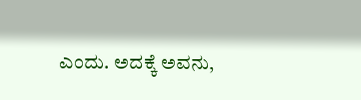ಎಂದು. ಅದಕ್ಕೆ ಅವನು,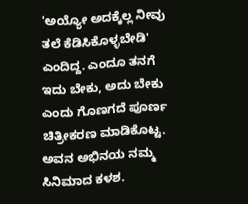'ಅಯ್ಯೋ ಅದಕ್ಕೆಲ್ಲ ನೀವು ತಲೆ ಕೆಡಿಸಿಕೊಳ್ಳಬೇಡಿ' ಎಂದಿದ್ದ. ಎಂದೂ ತನಗೆ ಇದು ಬೇಕು, ಅದು ಬೇಕು ಎಂದು ಗೊಣಗದೆ ಪೂರ್ಣ ಚಿತ್ರೀಕರಣ ಮಾಡಿಕೊಟ್ಟ. ಅವನ ಅಭಿನಯ ನಮ್ಮ ಸಿನಿಮಾದ ಕಳಶ.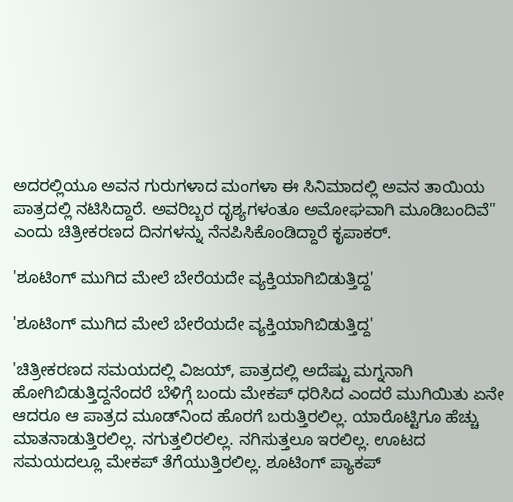ಅದರಲ್ಲಿಯೂ ಅವನ ಗುರುಗಳಾದ ಮಂಗಳಾ ಈ ಸಿನಿಮಾದಲ್ಲಿ ಅವನ ತಾಯಿಯ ಪಾತ್ರದಲ್ಲಿ ನಟಿಸಿದ್ದಾರೆ. ಅವರಿಬ್ಬರ ದೃಶ್ಯಗಳಂತೂ ಅಮೋಘವಾಗಿ ಮೂಡಿಬಂದಿವೆ'' ಎಂದು ಚಿತ್ರೀಕರಣದ ದಿನಗಳನ್ನು ನೆನಪಿಸಿಕೊಂಡಿದ್ದಾರೆ ಕೃಪಾಕರ್.

'ಶೂಟಿಂಗ್‌ ಮುಗಿದ ಮೇಲೆ ಬೇರೆಯದೇ ವ್ಯಕ್ತಿಯಾಗಿಬಿಡುತ್ತಿದ್ದ'

'ಶೂಟಿಂಗ್‌ ಮುಗಿದ ಮೇಲೆ ಬೇರೆಯದೇ ವ್ಯಕ್ತಿಯಾಗಿಬಿಡುತ್ತಿದ್ದ'

'ಚಿತ್ರೀಕರಣದ ಸಮಯದಲ್ಲಿ ವಿಜಯ್, ಪಾತ್ರದಲ್ಲಿ ಅದೆಷ್ಟು ಮಗ್ನನಾಗಿ ಹೋಗಿಬಿಡುತ್ತಿದ್ದನೆಂದರೆ ಬೆಳಿಗ್ಗೆ ಬಂದು ಮೇಕಪ್‌ ಧರಿಸಿದ ಎಂದರೆ ಮುಗಿಯಿತು ಏನೇ ಆದರೂ ಆ ಪಾತ್ರದ ಮೂಡ್‌ನಿಂದ ಹೊರಗೆ ಬರುತ್ತಿರಲಿಲ್ಲ. ಯಾರೊಟ್ಟಿಗೂ ಹೆಚ್ಚು ಮಾತನಾಡುತ್ತಿರಲಿಲ್ಲ. ನಗುತ್ತಲಿರಲಿಲ್ಲ. ನಗಿಸುತ್ತಲೂ ಇರಲಿಲ್ಲ. ಊಟದ ಸಮಯದಲ್ಲೂ ಮೇಕಪ್‌ ತೆಗೆಯುತ್ತಿರಲಿಲ್ಲ. ಶೂಟಿಂಗ್ ಪ್ಯಾಕಪ್‌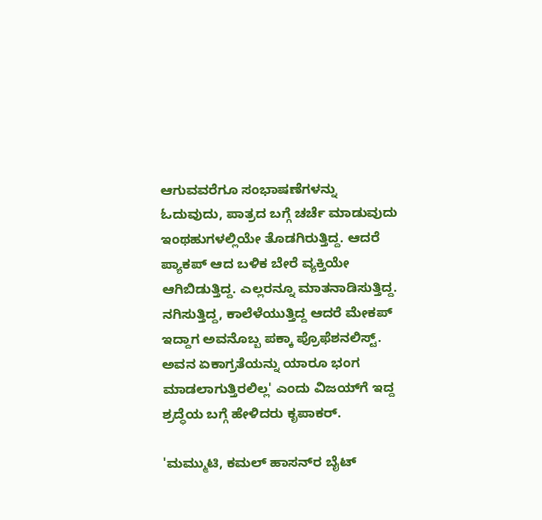ಆಗುವವರೆಗೂ ಸಂಭಾಷಣೆಗಳನ್ನು ಓದುವುದು, ಪಾತ್ರದ ಬಗ್ಗೆ ಚರ್ಚೆ ಮಾಡುವುದು ಇಂಥಹುಗಳಲ್ಲಿಯೇ ತೊಡಗಿರುತ್ತಿದ್ದ. ಆದರೆ ಪ್ಯಾಕಪ್‌ ಆದ ಬಳಿಕ ಬೇರೆ ವ್ಯಕ್ತಿಯೇ ಆಗಿಬಿಡುತ್ತಿದ್ದ. ಎಲ್ಲರನ್ನೂ ಮಾತನಾಡಿಸುತ್ತಿದ್ದ. ನಗಿಸುತ್ತಿದ್ದ, ಕಾಲೆಳೆಯುತ್ತಿದ್ದ ಆದರೆ ಮೇಕಪ್‌ ಇದ್ದಾಗ ಅವನೊಬ್ಬ ಪಕ್ಕಾ ಪ್ರೊಫೆಶನಲಿಸ್ಟ್‌. ಅವನ ಏಕಾಗ್ರತೆಯನ್ನು ಯಾರೂ ಭಂಗ ಮಾಡಲಾಗುತ್ತಿರಲಿಲ್ಲ' ಎಂದು ವಿಜಯ್‌ಗೆ ಇದ್ದ ಶ್ರದ್ಧೆಯ ಬಗ್ಗೆ ಹೇಳಿದರು ಕೃಪಾಕರ್.

'ಮಮ್ಮುಟಿ, ಕಮಲ್ ಹಾಸನ್‌ರ ಬೈಟ್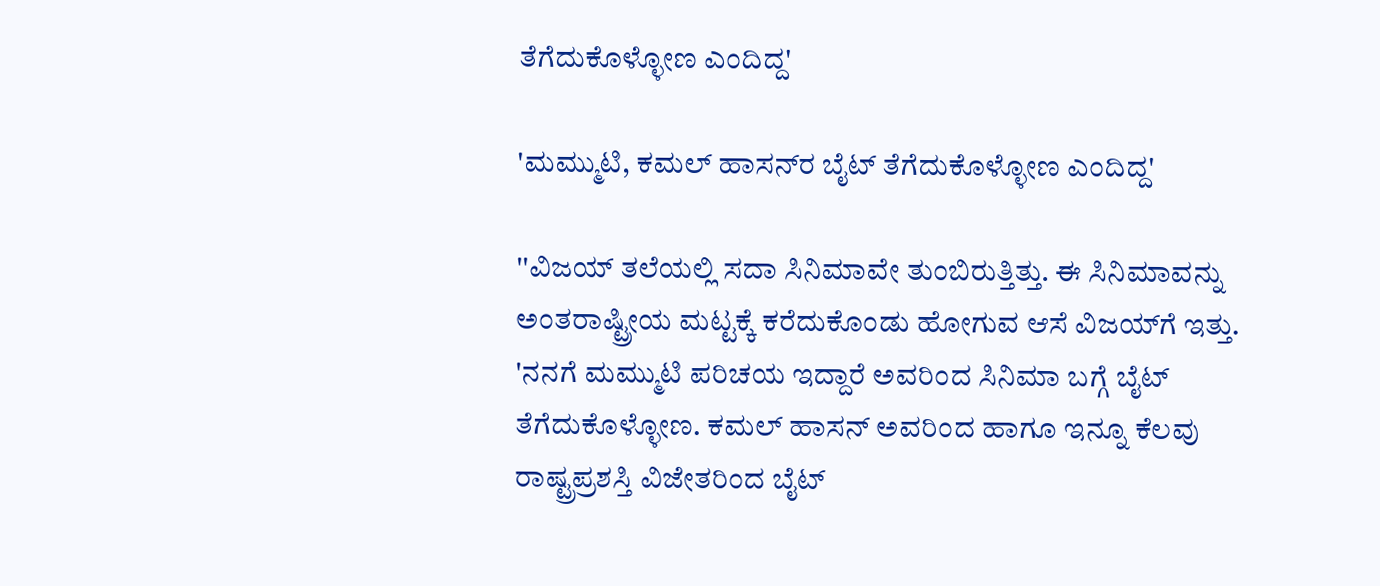ತೆಗೆದುಕೊಳ್ಳೋಣ ಎಂದಿದ್ದ'

'ಮಮ್ಮುಟಿ, ಕಮಲ್ ಹಾಸನ್‌ರ ಬೈಟ್ ತೆಗೆದುಕೊಳ್ಳೋಣ ಎಂದಿದ್ದ'

''ವಿಜಯ್‌ ತಲೆಯಲ್ಲಿ ಸದಾ ಸಿನಿಮಾವೇ ತುಂಬಿರುತ್ತಿತ್ತು. ಈ ಸಿನಿಮಾವನ್ನು ಅಂತರಾಷ್ಟ್ರೀಯ ಮಟ್ಟಕ್ಕೆ ಕರೆದುಕೊಂಡು ಹೋಗುವ ಆಸೆ ವಿಜಯ್‌ಗೆ ಇತ್ತು. 'ನನಗೆ ಮಮ್ಮುಟಿ ಪರಿಚಯ ಇದ್ದಾರೆ ಅವರಿಂದ ಸಿನಿಮಾ ಬಗ್ಗೆ ಬೈಟ್ ತೆಗೆದುಕೊಳ್ಳೋಣ. ಕಮಲ್ ಹಾಸನ್‌ ಅವರಿಂದ ಹಾಗೂ ಇನ್ನೂ ಕೆಲವು ರಾಷ್ಟ್ರಪ್ರಶಸ್ತಿ ವಿಜೇತರಿಂದ ಬೈಟ್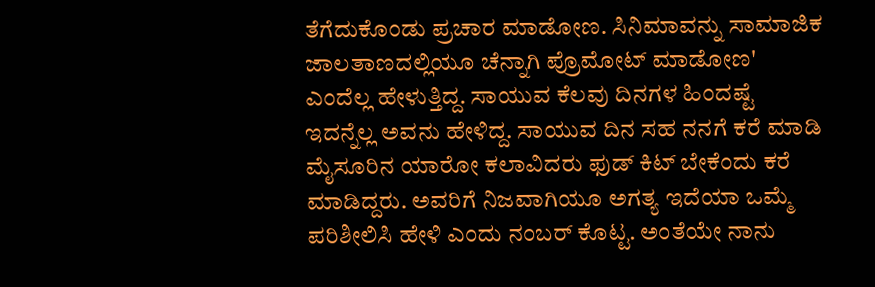ತೆಗೆದುಕೊಂಡು ಪ್ರಚಾರ ಮಾಡೋಣ. ಸಿನಿಮಾವನ್ನು ಸಾಮಾಜಿಕ ಜಾಲತಾಣದಲ್ಲಿಯೂ ಚೆನ್ನಾಗಿ ಪ್ರೊಮೋಟ್ ಮಾಡೋಣ' ಎಂದೆಲ್ಲ ಹೇಳುತ್ತಿದ್ದ. ಸಾಯುವ ಕೆಲವು ದಿನಗಳ ಹಿಂದಷ್ಟೆ ಇದನ್ನೆಲ್ಲ ಅವನು ಹೇಳಿದ್ದ. ಸಾಯುವ ದಿನ ಸಹ ನನಗೆ ಕರೆ ಮಾಡಿ ಮೈಸೂರಿನ ಯಾರೋ ಕಲಾವಿದರು ಫುಡ್ ಕಿಟ್ ಬೇಕೆಂದು ಕರೆ ಮಾಡಿದ್ದರು. ಅವರಿಗೆ ನಿಜವಾಗಿಯೂ ಅಗತ್ಯ ಇದೆಯಾ ಒಮ್ಮೆ ಪರಿಶೀಲಿಸಿ ಹೇಳಿ ಎಂದು ನಂಬರ್ ಕೊಟ್ಟ. ಅಂತೆಯೇ ನಾನು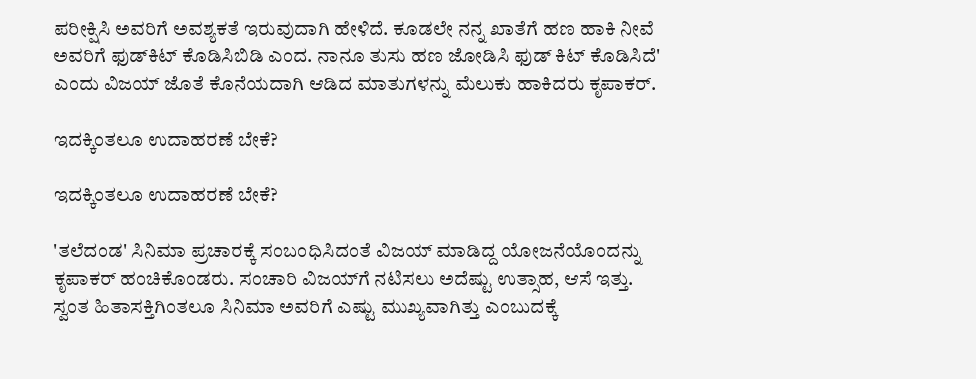ಪರೀಕ್ಷಿಸಿ ಅವರಿಗೆ ಅವಶ್ಯಕತೆ ಇರುವುದಾಗಿ ಹೇಳಿದೆ. ಕೂಡಲೇ ನನ್ನ ಖಾತೆಗೆ ಹಣ ಹಾಕಿ ನೀವೆ ಅವರಿಗೆ ಫುಡ್‌ಕಿಟ್ ಕೊಡಿಸಿಬಿಡಿ ಎಂದ. ನಾನೂ ತುಸು ಹಣ ಜೋಡಿಸಿ ಫುಡ್‌ ಕಿಟ್ ಕೊಡಿಸಿದೆ' ಎಂದು ವಿಜಯ್‌ ಜೊತೆ ಕೊನೆಯದಾಗಿ ಆಡಿದ ಮಾತುಗಳನ್ನು ಮೆಲುಕು ಹಾಕಿದರು ಕೃಪಾಕರ್.

ಇದಕ್ಕಿಂತಲೂ ಉದಾಹರಣೆ ಬೇಕೆ?

ಇದಕ್ಕಿಂತಲೂ ಉದಾಹರಣೆ ಬೇಕೆ?

'ತಲೆದಂಡ' ಸಿನಿಮಾ ಪ್ರಚಾರಕ್ಕೆ ಸಂಬಂಧಿಸಿದಂತೆ ವಿಜಯ್ ಮಾಡಿದ್ದ ಯೋಜನೆಯೊಂದನ್ನು ಕೃಪಾಕರ್ ಹಂಚಿಕೊಂಡರು. ಸಂಚಾರಿ ವಿಜಯ್‌ಗೆ ನಟಿಸಲು ಅದೆಷ್ಟು ಉತ್ಸಾಹ, ಆಸೆ ಇತ್ತು. ಸ್ವಂತ ಹಿತಾಸಕ್ತಿಗಿಂತಲೂ ಸಿನಿಮಾ ಅವರಿಗೆ ಎಷ್ಟು ಮುಖ್ಯವಾಗಿತ್ತು ಎಂಬುದಕ್ಕೆ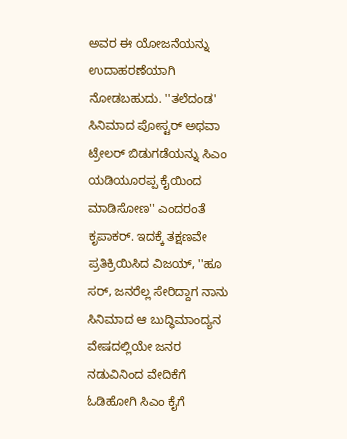ಅವರ ಈ ಯೋಜನೆಯನ್ನು ಉದಾಹರಣೆಯಾಗಿ ನೋಡಬಹುದು. ''ತಲೆದಂಡ' ಸಿನಿಮಾದ ಪೋಸ್ಟರ್ ಅಥವಾ ಟ್ರೇಲರ್‌ ಬಿಡುಗಡೆಯನ್ನು ಸಿಎಂ ಯಡಿಯೂರಪ್ಪ ಕೈಯಿಂದ ಮಾಡಿಸೋಣ'' ಎಂದರಂತೆ ಕೃಪಾಕರ್. ಇದಕ್ಕೆ ತಕ್ಷಣವೇ ಪ್ರತಿಕ್ರಿಯಿಸಿದ ವಿಜಯ್, ''ಹೂ ಸರ್, ಜನರೆಲ್ಲ ಸೇರಿದ್ದಾಗ ನಾನು ಸಿನಿಮಾದ ಆ ಬುದ್ಧಿಮಾಂದ್ಯನ ವೇಷದಲ್ಲಿಯೇ ಜನರ ನಡುವಿನಿಂದ ವೇದಿಕೆಗೆ ಓಡಿಹೋಗಿ ಸಿಎಂ ಕೈಗೆ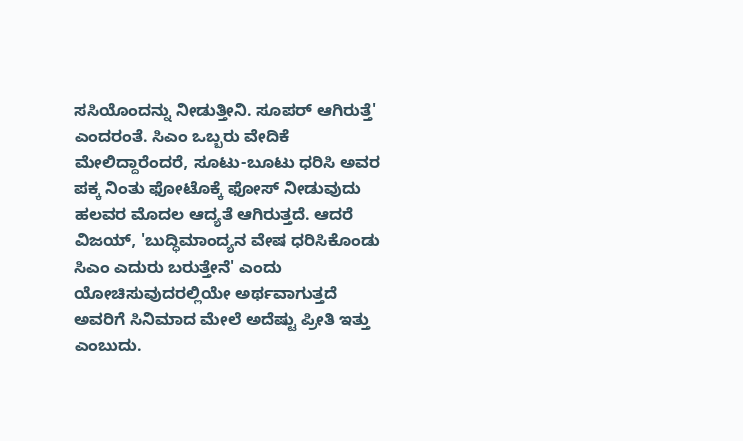ಸಸಿಯೊಂದನ್ನು ನೀಡುತ್ತೀನಿ. ಸೂಪರ್ ಆಗಿರುತ್ತೆ' ಎಂದರಂತೆ. ಸಿಎಂ ಒಬ್ಬರು ವೇದಿಕೆ ಮೇಲಿದ್ದಾರೆಂದರೆ, ಸೂಟು-ಬೂಟು ಧರಿಸಿ ಅವರ ಪಕ್ಕ ನಿಂತು ಫೋಟೊಕ್ಕೆ ಫೋಸ್ ನೀಡುವುದು ಹಲವರ ಮೊದಲ ಆದ್ಯತೆ ಆಗಿರುತ್ತದೆ. ಆದರೆ ವಿಜಯ್, 'ಬುದ್ಧಿಮಾಂದ್ಯನ ವೇಷ ಧರಿಸಿಕೊಂಡು ಸಿಎಂ ಎದುರು ಬರುತ್ತೇನೆ' ಎಂದು ಯೋಚಿಸುವುದರಲ್ಲಿಯೇ ಅರ್ಥವಾಗುತ್ತದೆ ಅವರಿಗೆ ಸಿನಿಮಾದ ಮೇಲೆ ಅದೆಷ್ಟು ಪ್ರೀತಿ ಇತ್ತು ಎಂಬುದು.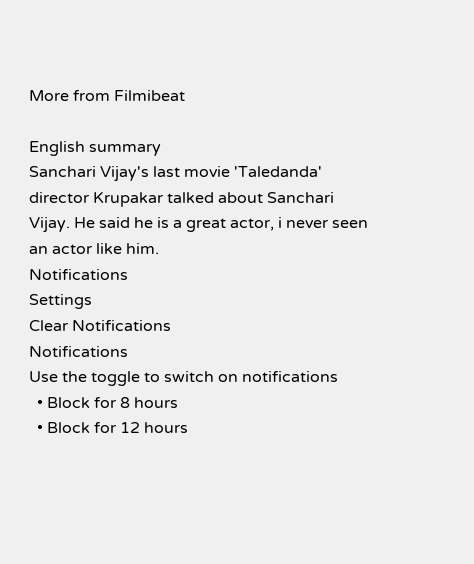More from Filmibeat

English summary
Sanchari Vijay's last movie 'Taledanda' director Krupakar talked about Sanchari Vijay. He said he is a great actor, i never seen an actor like him.
Notifications
Settings
Clear Notifications
Notifications
Use the toggle to switch on notifications
  • Block for 8 hours
  • Block for 12 hours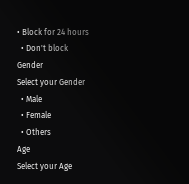• Block for 24 hours
  • Don't block
Gender
Select your Gender
  • Male
  • Female
  • Others
Age
Select your Age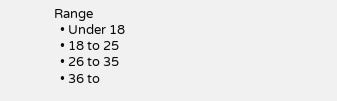Range
  • Under 18
  • 18 to 25
  • 26 to 35
  • 36 to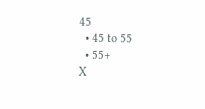45
  • 45 to 55
  • 55+
X